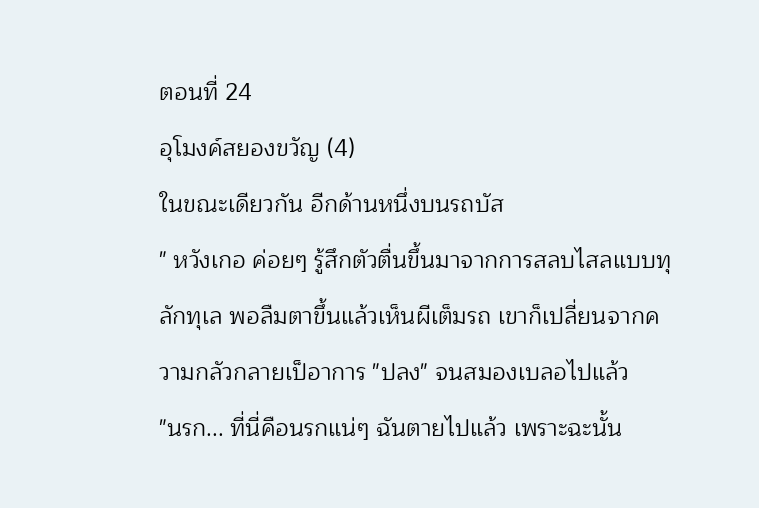ตอนที่ 24
อุโมงค์สยองขวัญ (4)
ในขณะเดียวกัน อีกด้านหนึ่งบนรถบัส
" หวังเกอ ค่อยๆ รู้สึกตัวตื่นขึ้นมาจากการสลบไสลแบบทุลักทุเล พอลืมตาขึ้นแล้วเห็นผีเต็มรถ เขาก็เปลี่ยนจากความกลัวกลายเป็อาการ "ปลง" จนสมองเบลอไปแล้ว
"นรก... ที่นี่คือนรกแน่ๆ ฉันตายไปแล้ว เพราะฉะนั้น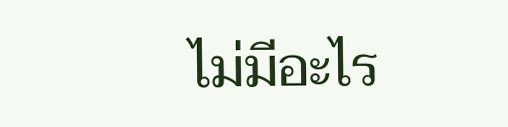ไม่มีอะไร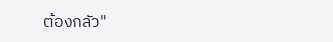ต้องกลัว"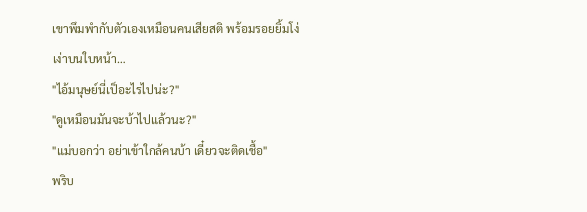เขาพึมพำกับตัวเองเหมือนคนเสียสติ พร้อมรอยยิ้มโง่เง่าบนใบหน้า…
"ไอ้มนุษย์นี่เป็อะไรไปน่ะ?"
"ดูเหมือนมันจะบ้าไปแล้วนะ?"
"แม่บอกว่า อย่าเข้าใกล้คนบ้า เดี๋ยวจะติดเชื้อ"
พริบ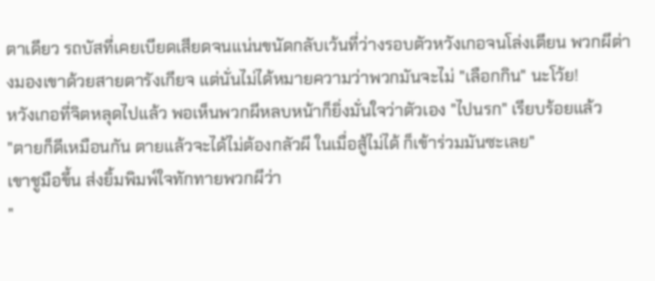ตาเดียว รถบัสที่เคยเบียดเสียดจนแน่นขนัดกลับเว้นที่ว่างรอบตัวหวังเกอจนโล่งเตียน พวกผีต่างมองเขาด้วยสายตารังเกียจ แต่นั่นไม่ได้หมายความว่าพวกมันจะไม่ "เลือกกิน" นะโว้ย!
หวังเกอที่จิตหลุดไปแล้ว พอเห็นพวกผีหลบหน้าก็ยิ่งมั่นใจว่าตัวเอง "ไปนรก" เรียบร้อยแล้ว
"ตายก็ดีเหมือนกัน ตายแล้วจะได้ไม่ต้องกลัวผี ในเมื่อสู้ไม่ได้ ก็เข้าร่วมมันซะเลย"
เขาชูมือขึ้น ส่งยิ้มพิมพ์ใจทักทายพวกผีว่า
"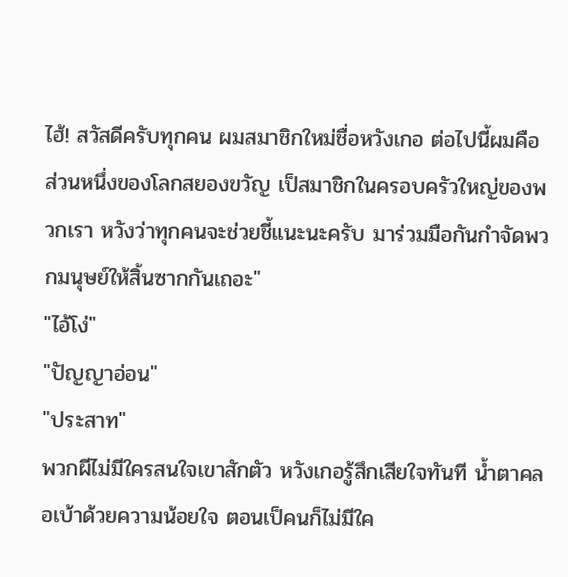ไฮ้! สวัสดีครับทุกคน ผมสมาชิกใหม่ชื่อหวังเกอ ต่อไปนี้ผมคือส่วนหนึ่งของโลกสยองขวัญ เป็สมาชิกในครอบครัวใหญ่ของพวกเรา หวังว่าทุกคนจะช่วยชี้แนะนะครับ มาร่วมมือกันกำจัดพวกมนุษย์ให้สิ้นซากกันเถอะ"
"ไอ้โง่"
"ปัญญาอ่อน"
"ประสาท"
พวกผีไม่มีใครสนใจเขาสักตัว หวังเกอรู้สึกเสียใจทันที น้ำตาคลอเบ้าด้วยความน้อยใจ ตอนเป็คนก็ไม่มีใค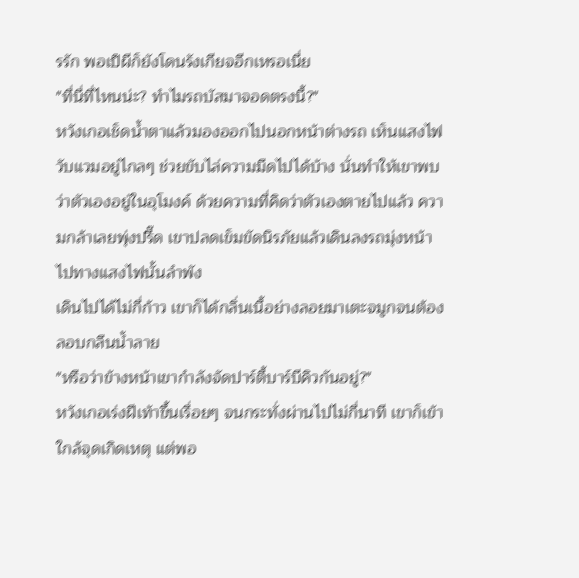รรัก พอเป็ผีก็ยังโดนรังเกียจอีกเหรอเนี่ย
"ที่นี่ที่ไหนน่ะ? ทำไมรถบัสมาจอดตรงนี้?"
หวังเกอเช็ดน้ำตาแล้วมองออกไปนอกหน้าต่างรถ เห็นแสงไฟวับแวมอยู่ไกลๆ ช่วยขับไล่ความมืดไปได้บ้าง นั่นทำให้เขาพบว่าตัวเองอยู่ในอุโมงค์ ด้วยความที่คิดว่าตัวเองตายไปแล้ว ความกล้าเลยพุ่งปรี๊ด เขาปลดเข็มขัดนิรภัยแล้วเดินลงรถมุ่งหน้าไปทางแสงไฟนั้นลำพัง
เดินไปได้ไม่กี่ก้าว เขาก็ได้กลิ่นเนื้อย่างลอยมาเตะจมูกจนต้องลอบกลืนน้ำลาย
"หรือว่าข้างหน้าเขากำลังจัดปาร์ตี้บาร์บีคิวกันอยู่?"
หวังเกอเร่งฝีเท้าขึ้นเรื่อยๆ จนกระทั่งผ่านไปไม่กี่นาที เขาก็เข้าใกล้จุดเกิดเหตุ แต่พอ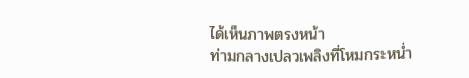ได้เห็นภาพตรงหน้า
ท่ามกลางเปลวเพลิงที่โหมกระหน่ำ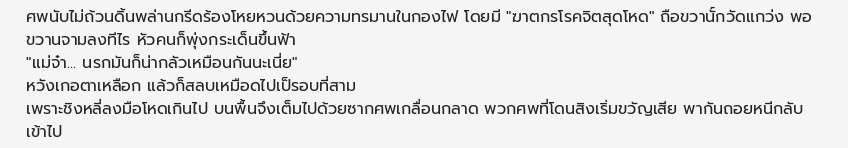ศพนับไม่ถ้วนดิ้นพล่านกรีดร้องโหยหวนด้วยความทรมานในกองไฟ โดยมี "ฆาตกรโรคจิตสุดโหด" ถือขวานั์กวัดแกว่ง พอขวานจามลงทีไร หัวคนก็พุ่งกระเด็นขึ้นฟ้า
"แม่จ๋า... นรกมันก็น่ากลัวเหมือนกันนะเนี่ย"
หวังเกอตาเหลือก แล้วก็สลบเหมือดไปเป็รอบที่สาม
เพราะชิงหลี่ลงมือโหดเกินไป บนพื้นจึงเต็มไปด้วยซากศพเกลื่อนกลาด พวกศพที่โดนสิงเริ่มขวัญเสีย พากันถอยหนีกลับเข้าไป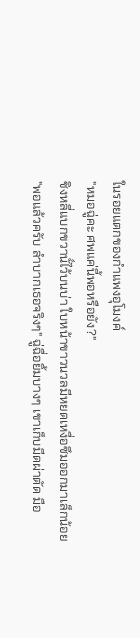ในรอยแตกของกำแพงอุโมงค์
"หมอฉู่คะ ศพแค่นี้พอหรือยัง?"
ชิงหลี่แบกขวานั์ไว้บนบ่า ใบหน้าขาวนวลมีหยดเหงื่อซึมออกมาเล็กน้อย
"พอแล้วครับ ลำบากเธอจริงๆ" ฉู่ฉื่อยิ้มบางๆ เขาเก็บมีดผ่าตัด มือ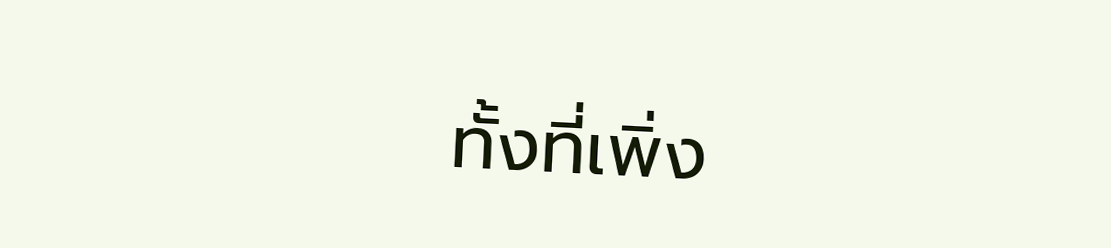ทั้งที่เพิ่ง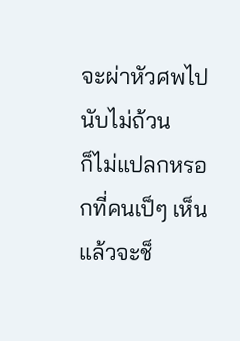จะผ่าหัวศพไปนับไม่ถ้วน
ก็ไม่แปลกหรอกที่คนเป็ๆ เห็นแล้วจะช็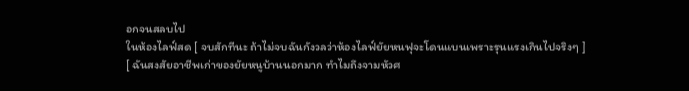อกจนสลบไป
ในห้องไลฟ์สด [ จบสักทีนะ ถ้าไม่จบฉันกังวลว่าห้องไลฟ์ยัยหนฟุจะโดนแบนเพราะรุนแรงเกินไปจริงๆ ]
[ ฉันสงสัยอาชีพเก่าของยัยหนูบ้านนอกมาก ทำไมถึงจามหัวศ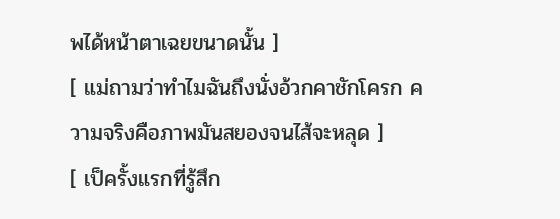พได้หน้าตาเฉยขนาดนั้น ]
[ แม่ถามว่าทำไมฉันถึงนั่งอ้วกคาชักโครก ความจริงคือภาพมันสยองจนไส้จะหลุด ]
[ เป็ครั้งแรกที่รู้สึก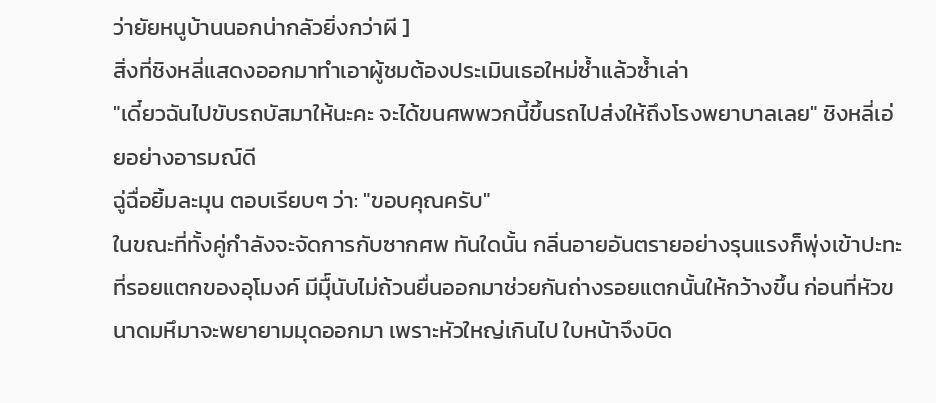ว่ายัยหนูบ้านนอกน่ากลัวยิ่งกว่าผี ]
สิ่งที่ชิงหลี่แสดงออกมาทำเอาผู้ชมต้องประเมินเธอใหม่ซ้ำแล้วซ้ำเล่า
"เดี๋ยวฉันไปขับรถบัสมาให้นะคะ จะได้ขนศพพวกนี้ขึ้นรถไปส่งให้ถึงโรงพยาบาลเลย" ชิงหลี่เอ่ยอย่างอารมณ์ดี
ฉู่ฉื่อยิ้มละมุน ตอบเรียบๆ ว่า: "ขอบคุณครับ"
ในขณะที่ทั้งคู่กำลังจะจัดการกับซากศพ ทันใดนั้น กลิ่นอายอันตรายอย่างรุนแรงก็พุ่งเข้าปะทะ
ที่รอยแตกของอุโมงค์ มีมืุ์นับไม่ถ้วนยื่นออกมาช่วยกันถ่างรอยแตกนั้นให้กว้างขึ้น ก่อนที่หัวขนาดมหึมาจะพยายามมุดออกมา เพราะหัวใหญ่เกินไป ใบหน้าจึงบิด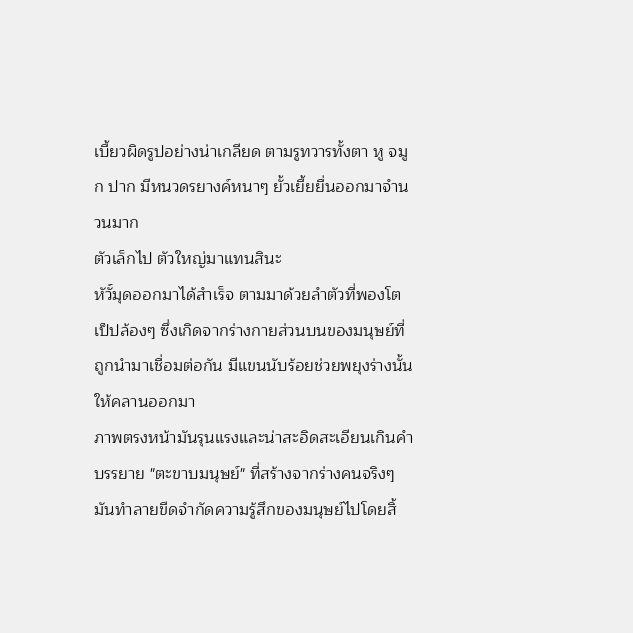เบี้ยวผิดรูปอย่างน่าเกลียด ตามรูทวารทั้งตา หู จมูก ปาก มีหนวดรยางค์หนาๆ ยั้วเยี้ยยื่นออกมาจำนวนมาก
ตัวเล็กไป ตัวใหญ่มาแทนสินะ
หัวั์มุดออกมาได้สำเร็จ ตามมาด้วยลำตัวที่พองโตเป็ปล้องๆ ซึ่งเกิดจากร่างกายส่วนบนของมนุษย์ที่ถูกนำมาเชื่อมต่อกัน มีแขนนับร้อยช่วยพยุงร่างนั้นให้คลานออกมา
ภาพตรงหน้ามันรุนแรงและน่าสะอิดสะเอียนเกินคำบรรยาย "ตะขาบมนุษย์" ที่สร้างจากร่างคนจริงๆ มันทำลายขีดจำกัดความรู้สึกของมนุษย์ไปโดยสิ้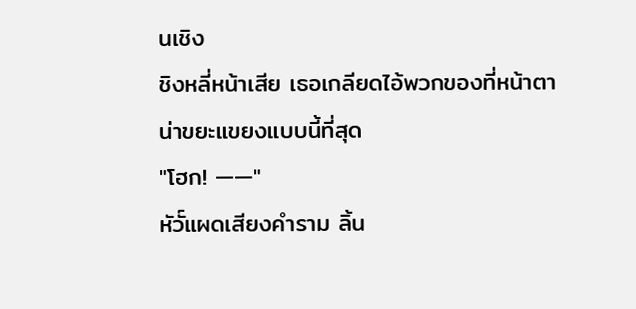นเชิง
ชิงหลี่หน้าเสีย เธอเกลียดไอ้พวกของที่หน้าตาน่าขยะแขยงแบบนี้ที่สุด
"โฮก! ——"
หัวั์แผดเสียงคำราม ลิ้น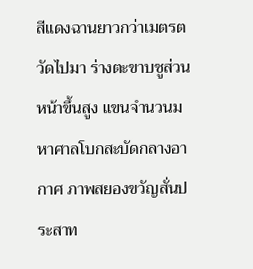สีแดงฉานยาวกว่าเมตรตวัดไปมา ร่างตะขาบชูส่วนหน้าขึ้นสูง แขนจำนวนมหาศาลโบกสะบัดกลางอากาศ ภาพสยองขวัญสั่นประสาท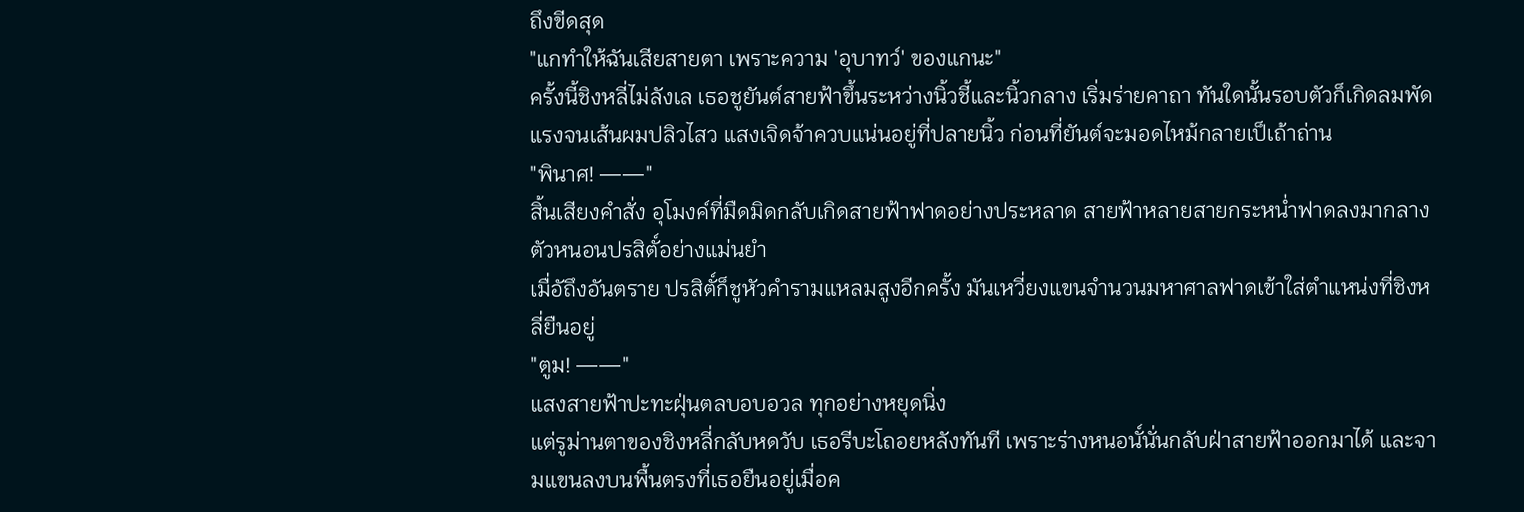ถึงขีดสุด
"แกทำให้ฉันเสียสายตา เพราะความ 'อุบาทว์' ของแกนะ"
ครั้งนี้ชิงหลี่ไม่ลังเล เธอชูยันต์สายฟ้าขึ้นระหว่างนิ้วชี้และนิ้วกลาง เริ่มร่ายคาถา ทันใดนั้นรอบตัวก็เกิดลมพัดแรงจนเส้นผมปลิวไสว แสงเจิดจ้าควบแน่นอยู่ที่ปลายนิ้ว ก่อนที่ยันต์จะมอดไหม้กลายเป็เถ้าถ่าน
"พินาศ! ——"
สิ้นเสียงคำสั่ง อุโมงค์ที่มืดมิดกลับเกิดสายฟ้าฟาดอย่างประหลาด สายฟ้าหลายสายกระหน่ำฟาดลงมากลางตัวหนอนปรสิตั์อย่างแม่นยำ
เมื่อัถึงอันตราย ปรสิตั์ก็ชูหัวคำรามแหลมสูงอีกครั้ง มันเหวี่ยงแขนจำนวนมหาศาลฟาดเข้าใส่ตำแหน่งที่ชิงหลี่ยืนอยู่
"ตูม! ——"
แสงสายฟ้าปะทะฝุ่นตลบอบอวล ทุกอย่างหยุดนิ่ง
แต่รูม่านตาของชิงหลี่กลับหดวับ เธอรีบะโถอยหลังทันที เพราะร่างหนอนั์นั่นกลับฝ่าสายฟ้าออกมาได้ และจามแขนลงบนพื้นตรงที่เธอยืนอยู่เมื่อค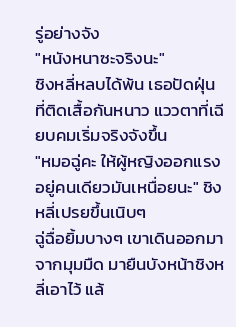รู่อย่างจัง
"หนังหนาซะจริงนะ"
ชิงหลี่หลบได้พ้น เธอปัดฝุ่นที่ติดเสื้อกันหนาว แววตาที่เฉียบคมเริ่มจริงจังขึ้น
"หมอฉู่คะ ให้ผู้หญิงออกแรงอยู่คนเดียวมันเหนื่อยนะ" ชิงหลี่เปรยขึ้นเนิบๆ
ฉู่ฉื่อยิ้มบางๆ เขาเดินออกมาจากมุมมืด มายืนบังหน้าชิงหลี่เอาไว้ แล้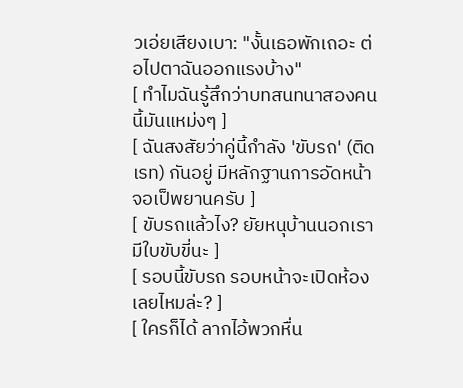วเอ่ยเสียงเบา: "งั้นเธอพักเถอะ ต่อไปตาฉันออกแรงบ้าง"
[ ทำไมฉันรู้สึกว่าบทสนทนาสองคนนี้มันแหม่งๆ ]
[ ฉันสงสัยว่าคู่นี้กำลัง 'ขับรถ' (ติดเรท) กันอยู่ มีหลักฐานการอัดหน้าจอเป็พยานครับ ]
[ ขับรถแล้วไง? ยัยหนุบ้านนอกเรามีใบขับขี่นะ ]
[ รอบนี้ขับรถ รอบหน้าจะเปิดห้องเลยไหมล่ะ? ]
[ ใครก็ได้ ลากไอ้พวกหื่น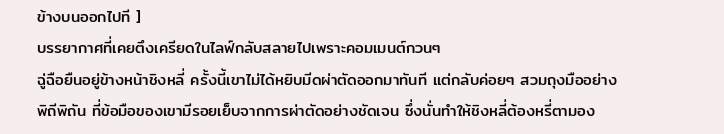ข้างบนออกไปที ]
บรรยากาศที่เคยตึงเครียดในไลฟ์กลับสลายไปเพราะคอมเมนต์กวนๆ
ฉู่ฉือยืนอยู่ข้างหน้าชิงหลี่ ครั้งนี้เขาไม่ได้หยิบมีดผ่าตัดออกมาทันที แต่กลับค่อยๆ สวมถุงมืออย่างพิถีพิถัน ที่ข้อมือของเขามีรอยเย็บจากการผ่าตัดอย่างชัดเจน ซึ่งนั่นทำให้ชิงหลี่ต้องหรี่ตามอง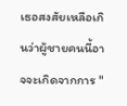เธอสงสัยเหลือเกินว่าผู้ชายคนนี้อาจจะเกิดจากการ "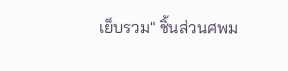เย็บรวม" ชิ้นส่วนศพม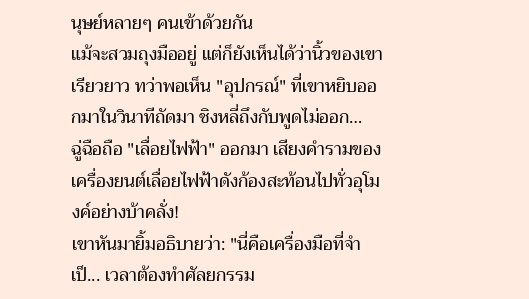นุษย์หลายๆ คนเข้าด้วยกัน
แม้จะสวมถุงมืออยู่ แต่ก็ยังเห็นได้ว่านิ้วของเขาเรียวยาว ทว่าพอเห็น "อุปกรณ์" ที่เขาหยิบออกมาในวินาทีถัดมา ชิงหลี่ถึงกับพูดไม่ออก…
ฉู่ฉือถือ "เลื่อยไฟฟ้า" ออกมา เสียงคำรามของเครื่องยนต์เลื่อยไฟฟ้าดังก้องสะท้อนไปทั่วอุโมงค์อย่างบ้าคลั่ง!
เขาหันมายิ้มอธิบายว่า: "นี่คือเครื่องมือที่จำเป็... เวลาต้องทำศัลยกรรม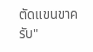ตัดแขนขาครับ"